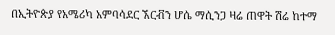በኢትዮጵያ የአሜሪካ አምባሳደር ኧርቭን ሆሴ ማሲንጋ ዛሬ ጠዋት ሽሬ ከተማ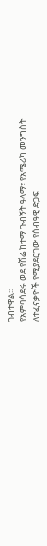ገብተዋል፡፡
የአምባሳደሩ ወደ የሽሬ ከተማ ጉብኝት ዓላማ፣ የአሜሪካ መንግስት ለተፈናቃዮች የሚያደርገው የሰብዓዊ ድጋፍ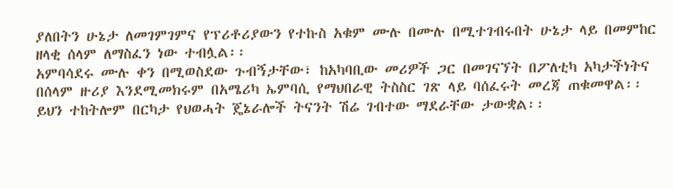ያለበትን ሁኔታ ለመገምገምና የፕሪቶሪያውን የተኩስ አቁም ሙሉ በሙሉ በሚተገብሩበት ሁኔታ ላይ በመምከር ዘላቂ ሰላም ለማስፈን ነው ተብሏል፡፡
አምባሳደሩ ሙሉ ቀን በሚወስደው ጉብኝታቸው፣ ከአካባቢው መሪዎች ጋር በመገናኘት በፖለቲካ አካታችነትና በሰላም ዙሪያ እንደሚመክሩም በአሜሪካ ኤምባሲ የማህበራዊ ትስስር ገጽ ላይ ባሰፈሩት መረጃ ጠቁመዋል፡፡
ይህን ተከትሎም በርካታ የህወሓት ጄኔራሎች ትናንት ሽሬ ገብተው ማደራቸው ታውቋል፡፡